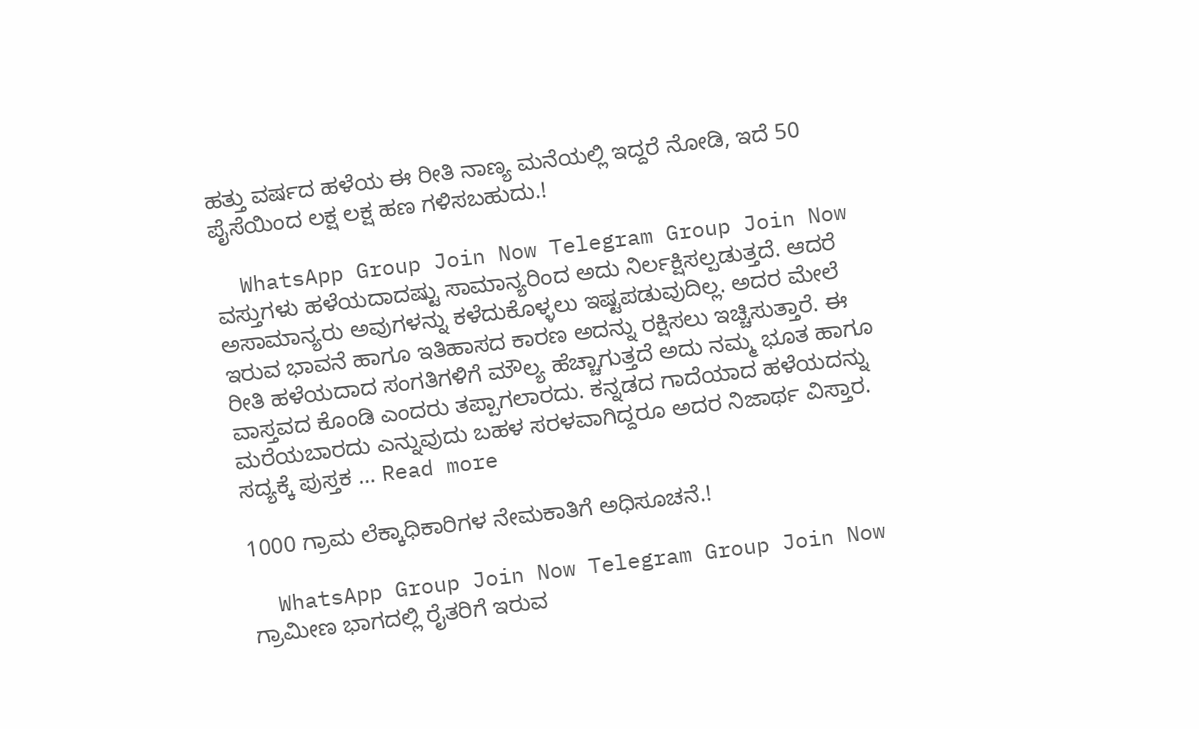ಹತ್ತು ವರ್ಷದ ಹಳೆಯ ಈ ರೀತಿ ನಾಣ್ಯ ಮನೆಯಲ್ಲಿ ಇದ್ದರೆ ನೋಡಿ, ಇದೆ 50 ಪೈಸೆಯಿಂದ ಲಕ್ಷ ಲಕ್ಷ ಹಣ ಗಳಿಸಬಹುದು.!

  WhatsApp Group Join Now Telegram Group Join Now ವಸ್ತುಗಳು ಹಳೆಯದಾದಷ್ಟು ಸಾಮಾನ್ಯರಿಂದ ಅದು ನಿರ್ಲಕ್ಷಿಸಲ್ಪಡುತ್ತದೆ. ಆದರೆ ಅಸಾಮಾನ್ಯರು ಅವುಗಳನ್ನು ಕಳೆದುಕೊಳ್ಳಲು ಇಷ್ಟಪಡುವುದಿಲ್ಲ. ಅದರ ಮೇಲೆ ಇರುವ ಭಾವನೆ ಹಾಗೂ ಇತಿಹಾಸದ ಕಾರಣ ಅದನ್ನು ರಕ್ಷಿಸಲು ಇಚ್ಚಿಸುತ್ತಾರೆ. ಈ ರೀತಿ ಹಳೆಯದಾದ ಸಂಗತಿಗಳಿಗೆ ಮೌಲ್ಯ ಹೆಚ್ಚಾಗುತ್ತದೆ ಅದು ನಮ್ಮ ಭೂತ ಹಾಗೂ ವಾಸ್ತವದ ಕೊಂಡಿ ಎಂದರು ತಪ್ಪಾಗಲಾರದು. ಕನ್ನಡದ ಗಾದೆಯಾದ ಹಳೆಯದನ್ನು ಮರೆಯಬಾರದು ಎನ್ನುವುದು ಬಹಳ ಸರಳವಾಗಿದ್ದರೂ ಅದರ ನಿಜಾರ್ಥ ವಿಸ್ತಾರ. ಸದ್ಯಕ್ಕೆ ಪುಸ್ತಕ … Read more

1000 ಗ್ರಾಮ ಲೆಕ್ಕಾಧಿಕಾರಿಗಳ ನೇಮಕಾತಿಗೆ ಅಧಿಸೂಚನೆ.!

  WhatsApp Group Join Now Telegram Group Join Now ಗ್ರಾಮೀಣ ಭಾಗದಲ್ಲಿ ರೈತರಿಗೆ ಇರುವ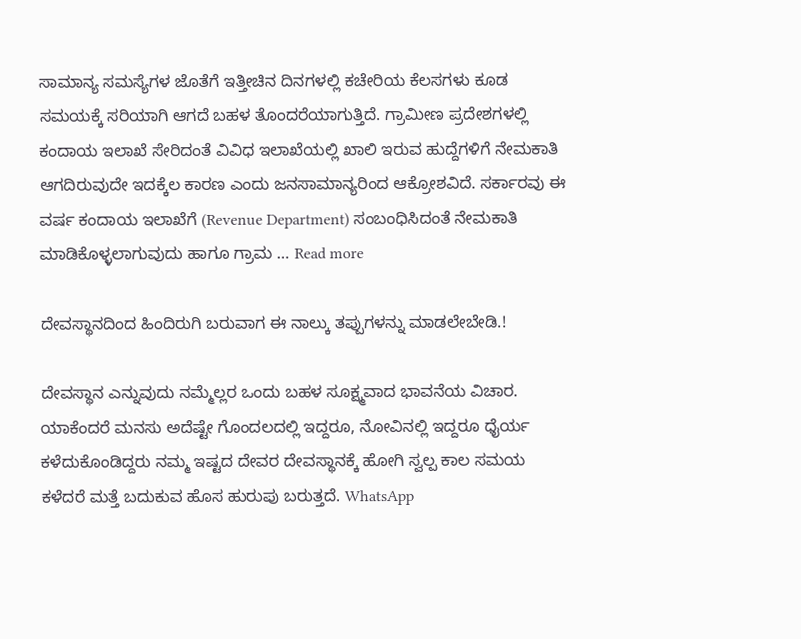ಸಾಮಾನ್ಯ ಸಮಸ್ಯೆಗಳ ಜೊತೆಗೆ ಇತ್ತೀಚಿನ ದಿನಗಳಲ್ಲಿ ಕಚೇರಿಯ ಕೆಲಸಗಳು ಕೂಡ ಸಮಯಕ್ಕೆ ಸರಿಯಾಗಿ ಆಗದೆ ಬಹಳ ತೊಂದರೆಯಾಗುತ್ತಿದೆ. ಗ್ರಾಮೀಣ ಪ್ರದೇಶಗಳಲ್ಲಿ ಕಂದಾಯ ಇಲಾಖೆ ಸೇರಿದಂತೆ ವಿವಿಧ ಇಲಾಖೆಯಲ್ಲಿ ಖಾಲಿ ಇರುವ ಹುದ್ದೆಗಳಿಗೆ ನೇಮಕಾತಿ ಆಗದಿರುವುದೇ ಇದಕ್ಕೆಲ ಕಾರಣ ಎಂದು ಜನಸಾಮಾನ್ಯರಿಂದ ಆಕ್ರೋಶವಿದೆ. ಸರ್ಕಾರವು ಈ ವರ್ಷ ಕಂದಾಯ ಇಲಾಖೆಗೆ (Revenue Department) ಸಂಬಂಧಿಸಿದಂತೆ ನೇಮಕಾತಿ ಮಾಡಿಕೊಳ್ಳಲಾಗುವುದು ಹಾಗೂ ಗ್ರಾಮ … Read more

ದೇವಸ್ಥಾನದಿಂದ ಹಿಂದಿರುಗಿ ಬರುವಾಗ ಈ ನಾಲ್ಕು ತಪ್ಪುಗಳನ್ನು ಮಾಡಲೇಬೇಡಿ.!

ದೇವಸ್ಥಾನ ಎನ್ನುವುದು ನಮ್ಮೆಲ್ಲರ ಒಂದು ಬಹಳ ಸೂಕ್ಷ್ಮವಾದ ಭಾವನೆಯ ವಿಚಾರ. ಯಾಕೆಂದರೆ ಮನಸು ಅದೆಷ್ಟೇ ಗೊಂದಲದಲ್ಲಿ ಇದ್ದರೂ, ನೋವಿನಲ್ಲಿ ಇದ್ದರೂ ಧೈರ್ಯ ಕಳೆದುಕೊಂಡಿದ್ದರು ನಮ್ಮ ಇಷ್ಟದ ದೇವರ ದೇವಸ್ಥಾನಕ್ಕೆ ಹೋಗಿ ಸ್ವಲ್ಪ ಕಾಲ ಸಮಯ ಕಳೆದರೆ ಮತ್ತೆ ಬದುಕುವ ಹೊಸ ಹುರುಪು ಬರುತ್ತದೆ. WhatsApp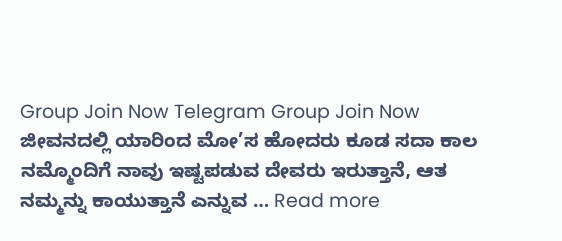Group Join Now Telegram Group Join Now ಜೀವನದಲ್ಲಿ ಯಾರಿಂದ ಮೋ’ಸ ಹೋದರು ಕೂಡ ಸದಾ ಕಾಲ ನಮ್ಮೊಂದಿಗೆ ನಾವು ಇಷ್ಟಪಡುವ ದೇವರು ಇರುತ್ತಾನೆ, ಆತ ನಮ್ಮನ್ನು ಕಾಯುತ್ತಾನೆ ಎನ್ನುವ … Read more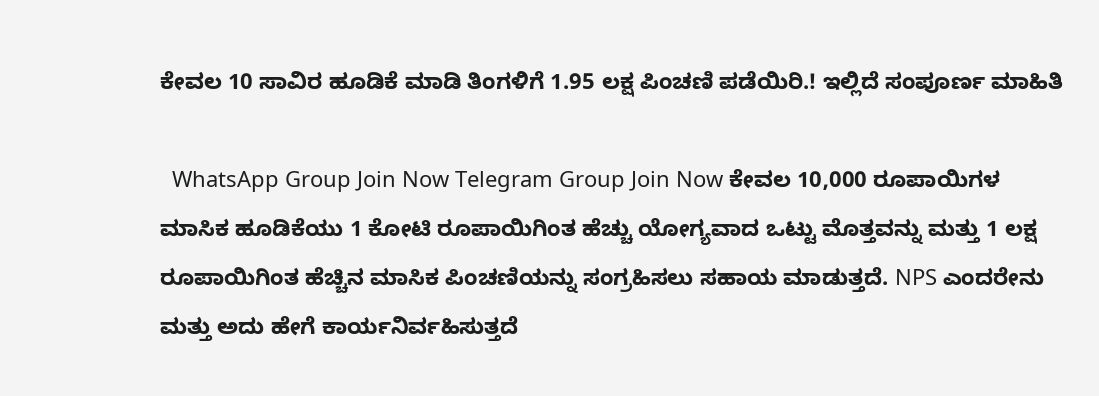ಕೇವಲ 10 ಸಾವಿರ ಹೂಡಿಕೆ ಮಾಡಿ ತಿಂಗಳಿಗೆ 1.95 ಲಕ್ಷ ಪಿಂಚಣಿ ಪಡೆಯಿರಿ.! ಇಲ್ಲಿದೆ ಸಂಪೂರ್ಣ ಮಾಹಿತಿ

  WhatsApp Group Join Now Telegram Group Join Now ಕೇವಲ 10,000 ರೂಪಾಯಿಗಳ ಮಾಸಿಕ ಹೂಡಿಕೆಯು 1 ಕೋಟಿ ರೂಪಾಯಿಗಿಂತ ಹೆಚ್ಚು ಯೋಗ್ಯವಾದ ಒಟ್ಟು ಮೊತ್ತವನ್ನು ಮತ್ತು 1 ಲಕ್ಷ ರೂಪಾಯಿಗಿಂತ ಹೆಚ್ಚಿನ ಮಾಸಿಕ ಪಿಂಚಣಿಯನ್ನು ಸಂಗ್ರಹಿಸಲು ಸಹಾಯ ಮಾಡುತ್ತದೆ. NPS ಎಂದರೇನು ಮತ್ತು ಅದು ಹೇಗೆ ಕಾರ್ಯನಿರ್ವಹಿಸುತ್ತದೆ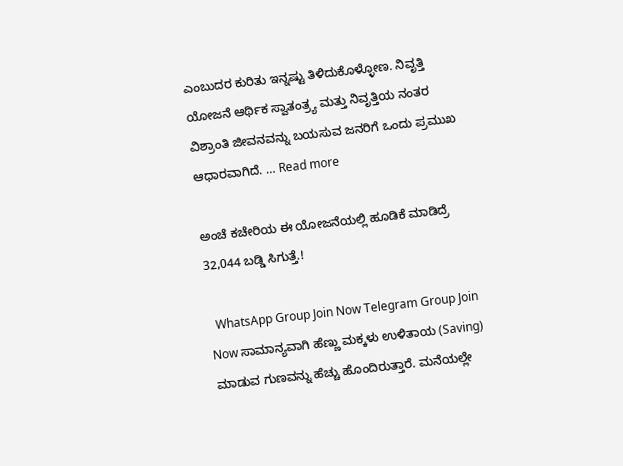ಎಂಬುದರ ಕುರಿತು ಇನ್ನಷ್ಟು ತಿಳಿದುಕೊಳ್ಳೋಣ. ನಿವೃತ್ತಿ ಯೋಜನೆ ಆರ್ಥಿಕ ಸ್ವಾತಂತ್ರ್ಯ ಮತ್ತು ನಿವೃತ್ತಿಯ ನಂತರ ವಿಶ್ರಾಂತಿ ಜೀವನವನ್ನು ಬಯಸುವ ಜನರಿಗೆ ಒಂದು ಪ್ರಮುಖ ಆಧಾರವಾಗಿದೆ. … Read more

ಅಂಚೆ ಕಚೇರಿಯ ಈ ಯೋಜನೆಯಲ್ಲಿ ಹೂಡಿಕೆ ಮಾಡಿದ್ರೆ 32,044 ಬಡ್ಡಿ ಸಿಗುತ್ತೆ.!

  WhatsApp Group Join Now Telegram Group Join Now ಸಾಮಾನ್ಯವಾಗಿ ಹೆಣ್ಣು ಮಕ್ಕಳು ಉಳಿತಾಯ (Saving) ಮಾಡುವ ಗುಣವನ್ನು ಹೆಚ್ಚು ಹೊಂದಿರುತ್ತಾರೆ. ಮನೆಯಲ್ಲೇ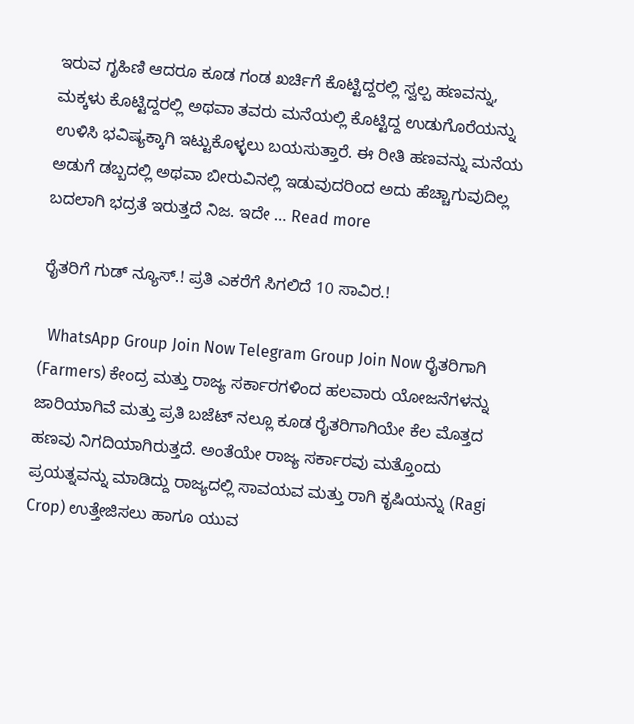ಇರುವ ಗೃಹಿಣಿ ಆದರೂ ಕೂಡ ಗಂಡ ಖರ್ಚಿಗೆ ಕೊಟ್ಟಿದ್ದರಲ್ಲಿ ಸ್ವಲ್ಪ ಹಣವನ್ನು, ಮಕ್ಕಳು ಕೊಟ್ಟಿದ್ದರಲ್ಲಿ ಅಥವಾ ತವರು ಮನೆಯಲ್ಲಿ ಕೊಟ್ಟಿದ್ದ ಉಡುಗೊರೆಯನ್ನು ಉಳಿಸಿ ಭವಿಷ್ಯಕ್ಕಾಗಿ ಇಟ್ಟುಕೊಳ್ಳಲು ಬಯಸುತ್ತಾರೆ. ಈ ರೀತಿ ಹಣವನ್ನು ಮನೆಯ ಅಡುಗೆ ಡಬ್ಬದಲ್ಲಿ ಅಥವಾ ಬೀರುವಿನಲ್ಲಿ ಇಡುವುದರಿಂದ ಅದು ಹೆಚ್ಚಾಗುವುದಿಲ್ಲ ಬದಲಾಗಿ ಭದ್ರತೆ ಇರುತ್ತದೆ ನಿಜ. ಇದೇ … Read more

ರೈತರಿಗೆ ಗುಡ್ ನ್ಯೂಸ್.! ಪ್ರತಿ ಎಕರೆಗೆ ಸಿಗಲಿದೆ 10 ಸಾವಿರ.!

  WhatsApp Group Join Now Telegram Group Join Now ರೈತರಿಗಾಗಿ (Farmers) ಕೇಂದ್ರ ಮತ್ತು ರಾಜ್ಯ ಸರ್ಕಾರಗಳಿಂದ ಹಲವಾರು ಯೋಜನೆಗಳನ್ನು ಜಾರಿಯಾಗಿವೆ ಮತ್ತು ಪ್ರತಿ ಬಜೆಟ್ ನಲ್ಲೂ ಕೂಡ ರೈತರಿಗಾಗಿಯೇ ಕೆಲ ಮೊತ್ತದ ಹಣವು ನಿಗದಿಯಾಗಿರುತ್ತದೆ. ಅಂತೆಯೇ ರಾಜ್ಯ ಸರ್ಕಾರವು ಮತ್ತೊಂದು ಪ್ರಯತ್ನವನ್ನು ಮಾಡಿದ್ದು ರಾಜ್ಯದಲ್ಲಿ ಸಾವಯವ ಮತ್ತು ರಾಗಿ ಕೃಷಿಯನ್ನು (Ragi Crop) ಉತ್ತೇಜಿಸಲು ಹಾಗೂ ಯುವ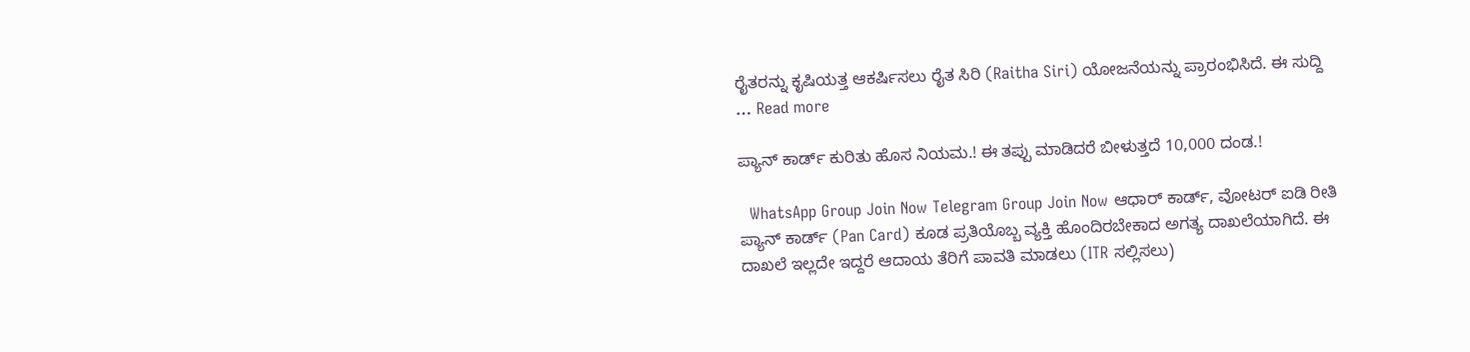ರೈತರನ್ನು ಕೃಷಿಯತ್ತ ಆಕರ್ಷಿಸಲು ರೈತ ಸಿರಿ (Raitha Siri) ಯೋಜನೆಯನ್ನು ಪ್ರಾರಂಭಿಸಿದೆ. ಈ ಸುದ್ದಿ … Read more

ಪ್ಯಾನ್ ಕಾರ್ಡ್ ಕುರಿತು ಹೊಸ ನಿಯಮ.! ಈ ತಪ್ಪು ಮಾಡಿದರೆ ಬೀಳುತ್ತದೆ 10,000 ದಂಡ.!

  WhatsApp Group Join Now Telegram Group Join Now ಆಧಾರ್ ಕಾರ್ಡ್, ವೋಟರ್ ಐಡಿ ರೀತಿ ಪ್ಯಾನ್ ಕಾರ್ಡ್ (Pan Card) ಕೂಡ ಪ್ರತಿಯೊಬ್ಬ ವ್ಯಕ್ತಿ ಹೊಂದಿರಬೇಕಾದ ಅಗತ್ಯ ದಾಖಲೆಯಾಗಿದೆ. ಈ ದಾಖಲೆ ಇಲ್ಲದೇ ಇದ್ದರೆ ಆದಾಯ ತೆರಿಗೆ ಪಾವತಿ ಮಾಡಲು (ITR ಸಲ್ಲಿಸಲು)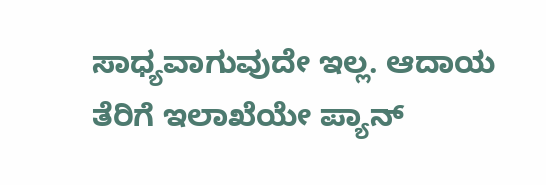ಸಾಧ್ಯವಾಗುವುದೇ ಇಲ್ಲ. ಆದಾಯ ತೆರಿಗೆ ಇಲಾಖೆಯೇ ಪ್ಯಾನ್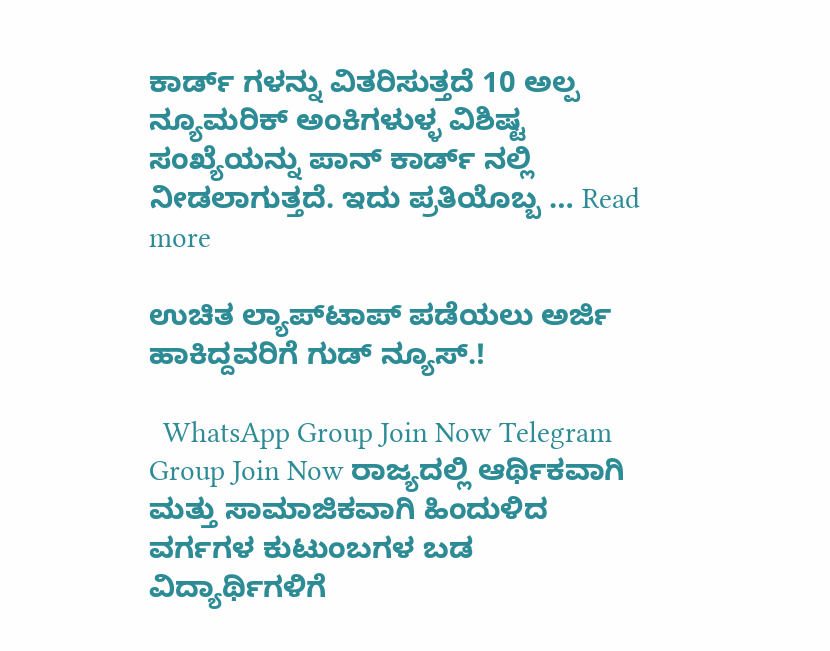ಕಾರ್ಡ್ ಗಳನ್ನು ವಿತರಿಸುತ್ತದೆ 10 ಅಲ್ಪ ನ್ಯೂಮರಿಕ್ ಅಂಕಿಗಳುಳ್ಳ ವಿಶಿಷ್ಟ ಸಂಖ್ಯೆಯನ್ನು ಪಾನ್ ಕಾರ್ಡ್ ನಲ್ಲಿ ನೀಡಲಾಗುತ್ತದೆ. ಇದು ಪ್ರತಿಯೊಬ್ಬ … Read more

ಉಚಿತ ಲ್ಯಾಪ್‌ಟಾಪ್‌ ಪಡೆಯಲು ಅರ್ಜಿ ಹಾಕಿದ್ದವರಿಗೆ ಗುಡ್ ನ್ಯೂಸ್.!

  WhatsApp Group Join Now Telegram Group Join Now ರಾಜ್ಯದಲ್ಲಿ ಆರ್ಥಿಕವಾಗಿ ಮತ್ತು ಸಾಮಾಜಿಕವಾಗಿ ಹಿಂದುಳಿದ ವರ್ಗಗಳ ಕುಟುಂಬಗಳ ಬಡ ವಿದ್ಯಾರ್ಥಿಗಳಿಗೆ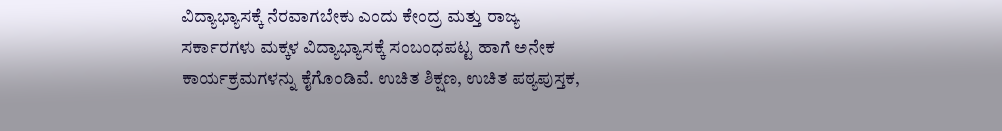ವಿದ್ಯಾಭ್ಯಾಸಕ್ಕೆ ನೆರವಾಗಬೇಕು ಎಂದು ಕೇಂದ್ರ ಮತ್ತು ರಾಜ್ಯ ಸರ್ಕಾರಗಳು ಮಕ್ಕಳ ವಿದ್ಯಾಭ್ಯಾಸಕ್ಕೆ ಸಂಬಂಧಪಟ್ಟ ಹಾಗೆ ಅನೇಕ ಕಾರ್ಯಕ್ರಮಗಳನ್ನು ಕೈಗೊಂಡಿವೆ. ಉಚಿತ ಶಿಕ್ಷಣ, ಉಚಿತ ಪಠ್ಯಪುಸ್ತಕ,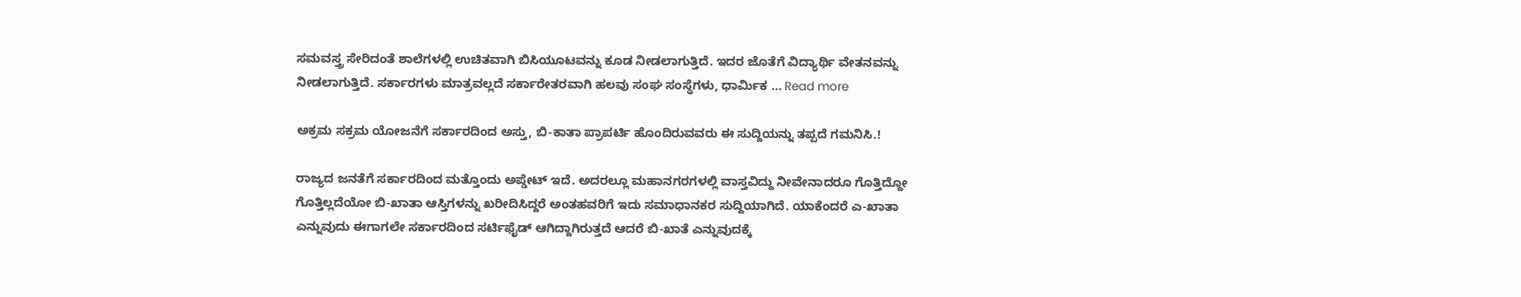ಸಮವಸ್ತ್ರ ಸೇರಿದಂತೆ ಶಾಲೆಗಳಲ್ಲಿ ಉಚಿತವಾಗಿ ಬಿಸಿಯೂಟವನ್ನು ಕೂಡ ನೀಡಲಾಗುತ್ತಿದೆ. ಇದರ ಜೊತೆಗೆ ವಿದ್ಯಾರ್ಥಿ ವೇತನವನ್ನು ನೀಡಲಾಗುತ್ತಿದೆ. ಸರ್ಕಾರಗಳು ಮಾತ್ರವಲ್ಲದೆ ಸರ್ಕಾರೇತರವಾಗಿ ಹಲವು ಸಂಘ ಸಂಸ್ಥೆಗಳು, ಧಾರ್ಮಿಕ … Read more

ಅಕ್ರಮ ಸಕ್ರಮ ಯೋಜನೆಗೆ ಸರ್ಕಾರದಿಂದ ಅಸ್ತು, ಬಿ-ಕಾತಾ ಪ್ರಾಪರ್ಟಿ ಹೊಂದಿರುವವರು ಈ ಸುದ್ದಿಯನ್ನು ತಪ್ಪದೆ ಗಮನಿಸಿ.!

ರಾಜ್ಯದ ಜನತೆಗೆ ಸರ್ಕಾರದಿಂದ ಮತ್ತೊಂದು ಅಪ್ಡೇಟ್ ಇದೆ. ಅದರಲ್ಲೂ ಮಹಾನಗರಗಳಲ್ಲಿ ವಾಸ್ತವಿದ್ದು ನೀವೇನಾದರೂ ಗೊತ್ತಿದ್ದೋ ಗೊತ್ತಿಲ್ಲದೆಯೋ ಬಿ-ಖಾತಾ ಆಸ್ತಿಗಳನ್ನು ಖರೀದಿಸಿದ್ದರೆ ಅಂತಹವರಿಗೆ ಇದು ಸಮಾಧಾನಕರ ಸುದ್ದಿಯಾಗಿದೆ. ಯಾಕೆಂದರೆ ಎ-ಖಾತಾ ಎನ್ನುವುದು ಈಗಾಗಲೇ ಸರ್ಕಾರದಿಂದ ಸರ್ಟಿಫೈಡ್ ಆಗಿದ್ದಾಗಿರುತ್ತದೆ ಆದರೆ ಬಿ-ಖಾತೆ ಎನ್ನುವುದಕ್ಕೆ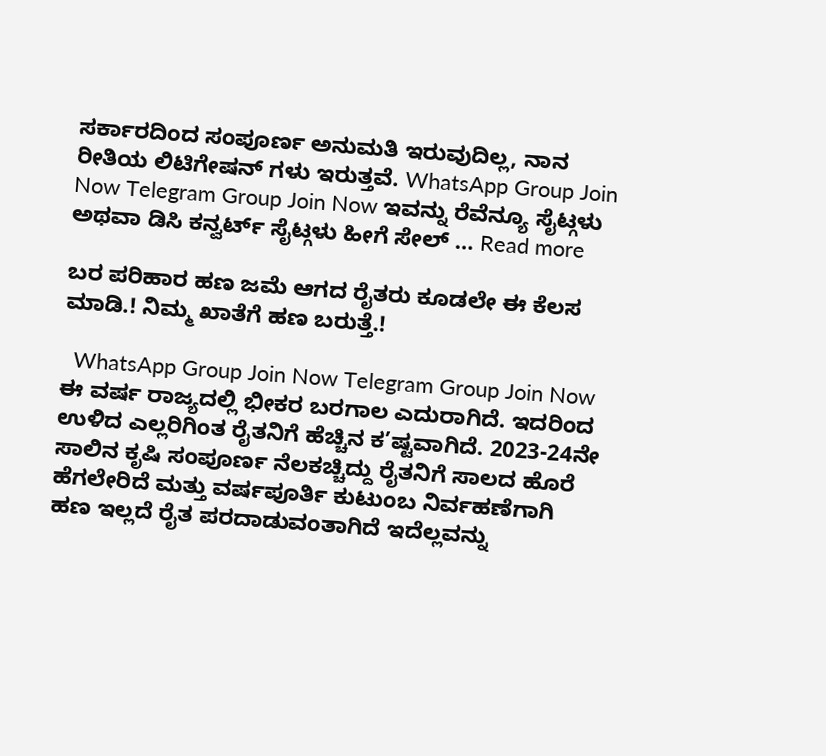ಸರ್ಕಾರದಿಂದ ಸಂಪೂರ್ಣ ಅನುಮತಿ ಇರುವುದಿಲ್ಲ, ನಾನ ರೀತಿಯ ಲಿಟಿಗೇಷನ್ ಗಳು ಇರುತ್ತವೆ. WhatsApp Group Join Now Telegram Group Join Now ಇವನ್ನು ರೆವೆನ್ಯೂ ಸೈಟ್ಗಳು ಅಥವಾ ಡಿಸಿ ಕನ್ವರ್ಟ್ ಸೈಟ್ಗಳು ಹೀಗೆ ಸೇಲ್ … Read more

ಬರ ಪರಿಹಾರ ಹಣ ಜಮೆ ಆಗದ ರೈತರು ಕೂಡಲೇ ಈ ಕೆಲಸ ಮಾಡಿ.! ನಿಮ್ಮ ಖಾತೆಗೆ ಹಣ ಬರುತ್ತೆ.!

  WhatsApp Group Join Now Telegram Group Join Now ಈ ವರ್ಷ ರಾಜ್ಯದಲ್ಲಿ ಭೀಕರ ಬರಗಾಲ ಎದುರಾಗಿದೆ. ಇದರಿಂದ ಉಳಿದ ಎಲ್ಲರಿಗಿಂತ ರೈತನಿಗೆ ಹೆಚ್ಚಿನ ಕ’ಷ್ಟವಾಗಿದೆ. 2023-24ನೇ ಸಾಲಿನ ಕೃಷಿ ಸಂಪೂರ್ಣ ನೆಲಕಚ್ಚಿದ್ದು ರೈತನಿಗೆ ಸಾಲದ ಹೊರೆ ಹೆಗಲೇರಿದೆ ಮತ್ತು ವರ್ಷಪೂರ್ತಿ ಕುಟುಂಬ ನಿರ್ವಹಣೆಗಾಗಿ ಹಣ ಇಲ್ಲದೆ ರೈತ ಪರದಾಡುವಂತಾಗಿದೆ ಇದೆಲ್ಲವನ್ನು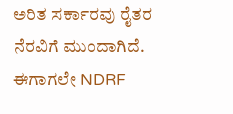ಅರಿತ ಸರ್ಕಾರವು ರೈತರ ನೆರವಿಗೆ ಮುಂದಾಗಿದೆ. ಈಗಾಗಲೇ NDRF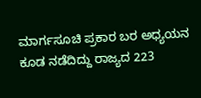ಮಾರ್ಗಸೂಚಿ ಪ್ರಕಾರ ಬರ ಅಧ್ಯಯನ ಕೂಡ ನಡೆದಿದ್ದು ರಾಜ್ಯದ 223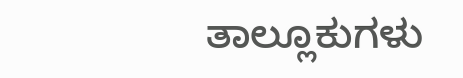ತಾಲ್ಲೂಕುಗಳು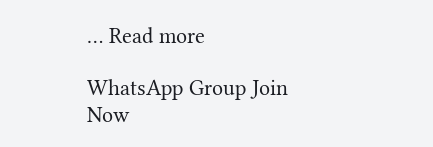… Read more

WhatsApp Group Join Now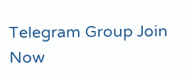Telegram Group Join Now